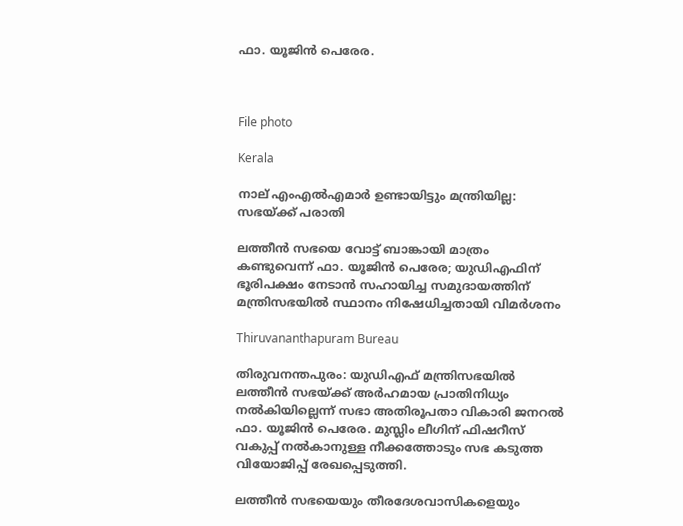ഫാ. യൂജിൻ പെരേര.



File photo

Kerala

നാല് എംഎൽഎമാർ ഉണ്ടായിട്ടും മന്ത്രിയില്ല: സഭയ്ക്ക് പരാതി

ലത്തീൻ സഭയെ വോട്ട് ബാങ്കായി മാത്രം കണ്ടുവെന്ന് ഫാ. യൂജിൻ പെരേര; യുഡിഎഫിന് ഭൂരിപക്ഷം നേടാൻ സഹായിച്ച സമുദായത്തിന് മന്ത്രിസഭയിൽ സ്ഥാനം നിഷേധിച്ചതായി വിമർശനം

Thiruvananthapuram Bureau

തിരുവനന്തപുരം: യുഡിഎഫ് മന്ത്രിസഭയിൽ ലത്തീൻ സഭയ്ക്ക് അർഹമായ പ്രാതിനിധ്യം നൽകിയില്ലെന്ന് ‌സഭാ അതിരൂപതാ വികാരി ജനറൽ ഫാ. യൂജിൻ പെരേര. മുസ്ലിം ലീഗിന് ഫിഷറീസ് വകുപ്പ് നൽകാനുള്ള നീക്കത്തോടും സഭ കടുത്ത വിയോജിപ്പ് രേഖപ്പെടുത്തി.

ലത്തീൻ സഭയെയും തീരദേശവാസികളെയും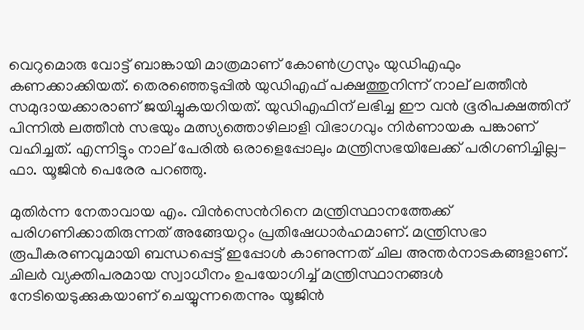വെറുമൊരു വോട്ട് ബാങ്കായി മാത്രമാണ് കോൺഗ്രസും യുഡിഎഫും കണക്കാക്കിയത്. തെരഞ്ഞെടുപ്പിൽ യുഡിഎഫ് പക്ഷത്തുനിന്ന് നാല് ലത്തീൻ സമുദായക്കാരാണ് ജയിച്ചുകയറിയത്. യുഡിഎഫിന് ലഭിച്ച ഈ വൻ ഭൂരിപക്ഷത്തിന് പിന്നിൽ ലത്തീൻ സഭയും മത്സ്യത്തൊഴിലാളി വിഭാഗവും നിർണായക പങ്കാണ് വഹിച്ചത്. എന്നിട്ടും നാല് പേരിൽ ഒരാളെപ്പോലും മന്ത്രിസഭയിലേക്ക് പരിഗണിച്ചില്ല-ഫാ. യൂജിൻ പെരേര പറഞ്ഞു.

മുതിർന്ന നേതാവായ എം. വിൻസെന്‍റിനെ മന്ത്രിസ്ഥാനത്തേക്ക് പരിഗണിക്കാതിരുന്നത് അങ്ങേയറ്റം പ്രതിഷേധാർഹമാണ്. മന്ത്രിസഭാ രൂപീകരണവുമായി ബന്ധപ്പെട്ട് ഇപ്പോൾ കാണുന്നത് ചില അന്തർനാടകങ്ങളാണ്. ചിലർ വ്യക്തിപരമായ സ്വാധീനം ഉപയോഗിച്ച് മന്ത്രിസ്ഥാനങ്ങൾ നേടിയെടുക്കുകയാണ് ചെയ്യുന്നതെന്നും യൂജിൻ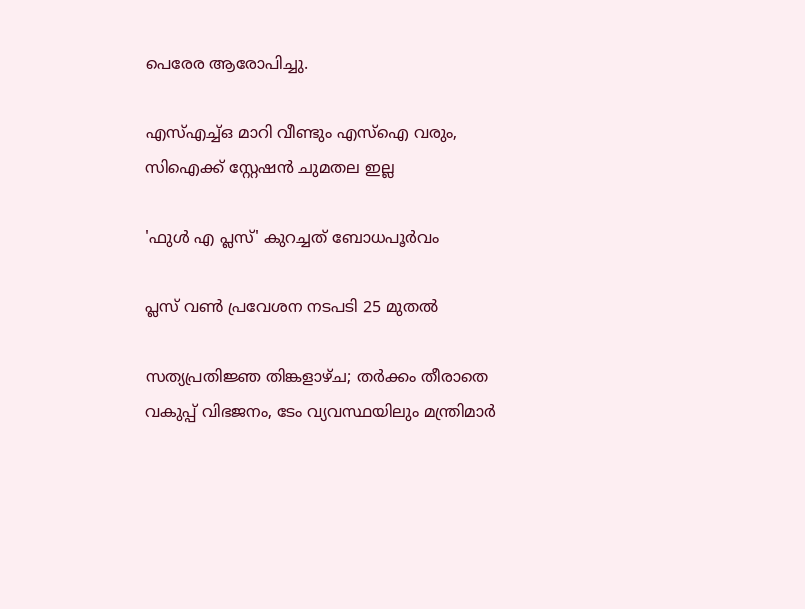പെരേര ആരോപിച്ചു.

എസ്എച്ച്ഒ മാറി വീണ്ടും എസ്ഐ വരും, സിഐക്ക് സ്റ്റേഷൻ ചുമതല ഇല്ല

'ഫുൾ എ പ്ലസ്' കുറച്ചത് ബോധപൂർവം

പ്ലസ് വൺ പ്രവേശന നടപടി 25 മുതൽ

സത്യപ്രതിജ്ഞ തിങ്കളാഴ്ച; തർക്കം തീരാതെ വകുപ്പ് വിഭജനം, ടേം വ്യവസ്ഥയിലും മന്ത്രിമാർ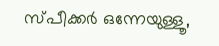സ്പീക്കർ ഒന്നേയുള്ളൂ,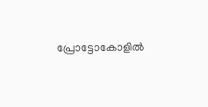പ്രോട്ടോകോളിൽ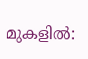മുകളിൽ: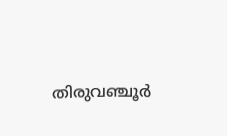തിരുവഞ്ചൂർ